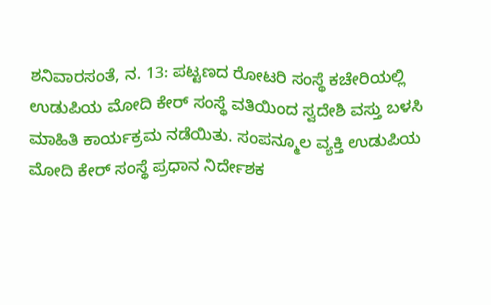ಶನಿವಾರಸಂತೆ, ನ. 13: ಪಟ್ಟಣದ ರೋಟರಿ ಸಂಸ್ಥೆ ಕಚೇರಿಯಲ್ಲಿ ಉಡುಪಿಯ ಮೋದಿ ಕೇರ್ ಸಂಸ್ಥೆ ವತಿಯಿಂದ ಸ್ವದೇಶಿ ವಸ್ತು ಬಳಸಿ ಮಾಹಿತಿ ಕಾರ್ಯಕ್ರಮ ನಡೆಯಿತು. ಸಂಪನ್ಮೂಲ ವ್ಯಕ್ತಿ ಉಡುಪಿಯ ಮೋದಿ ಕೇರ್ ಸಂಸ್ಥೆ ಪ್ರಧಾನ ನಿರ್ದೇಶಕ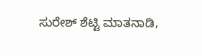ಸುರೇಶ್ ಶೆಟ್ಟಿ ಮಾತನಾಡಿ,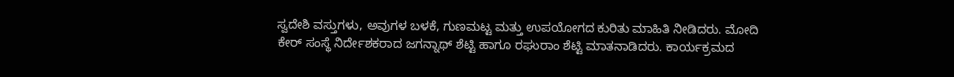ಸ್ವದೇಶಿ ವಸ್ತುಗಳು, ಅವುಗಳ ಬಳಕೆ, ಗುಣಮಟ್ಟ ಮತ್ತು ಉಪಯೋಗದ ಕುರಿತು ಮಾಹಿತಿ ನೀಡಿದರು. ಮೋದಿ ಕೇರ್ ಸಂಸ್ಥೆ ನಿರ್ದೇಶಕರಾದ ಜಗನ್ನಾಥ್ ಶೆಟ್ಟಿ ಹಾಗೂ ರಘುರಾಂ ಶೆಟ್ಟಿ ಮಾತನಾಡಿದರು. ಕಾರ್ಯಕ್ರಮದ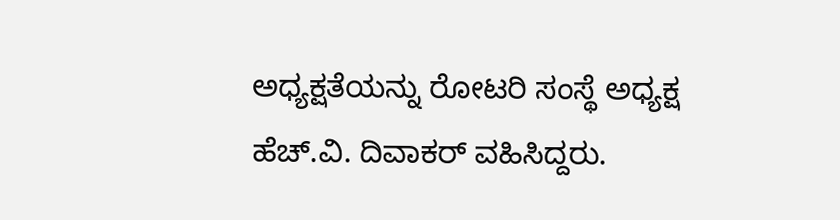ಅಧ್ಯಕ್ಷತೆಯನ್ನು ರೋಟರಿ ಸಂಸ್ಥೆ ಅಧ್ಯಕ್ಷ ಹೆಚ್.ವಿ. ದಿವಾಕರ್ ವಹಿಸಿದ್ದರು.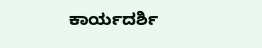ಕಾರ್ಯದರ್ಶಿ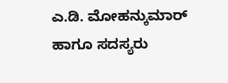ಎ.ಡಿ. ಮೋಹನ್ಕುಮಾರ್ ಹಾಗೂ ಸದಸ್ಯರು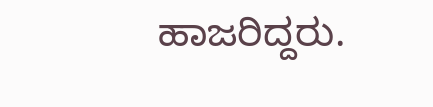ಹಾಜರಿದ್ದರು.